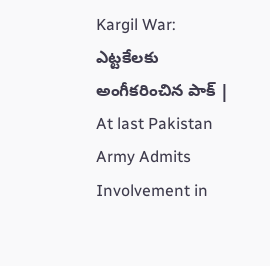Kargil War: ఎట్టకేలకు అంగీకరించిన పాక్‌ | At last Pakistan Army Admits Involvement in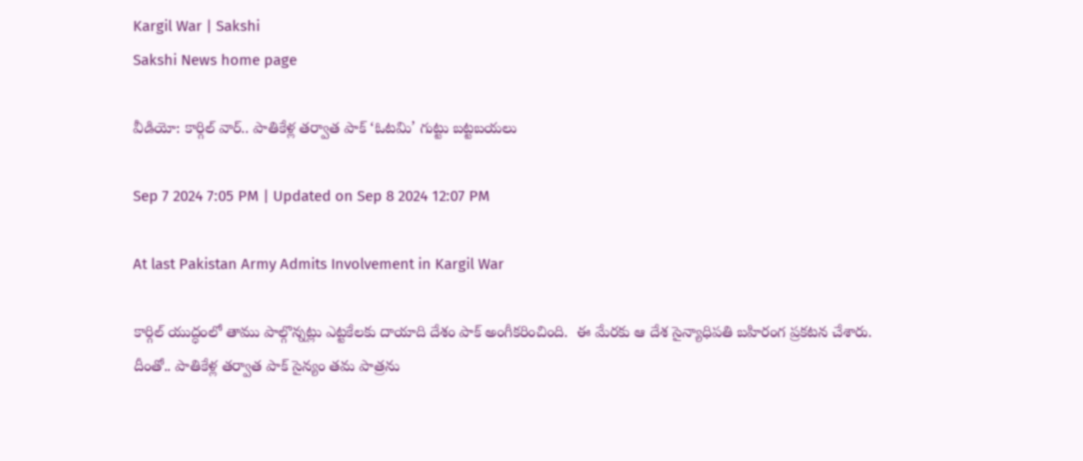Kargil War | Sakshi
Sakshi News home page

వీడియో: కార్గిల్‌ వార్‌.. పాతికేళ్ల తర్వాత పాక్ ‘ఓటమి’ గుట్టు బట్టబయలు

Sep 7 2024 7:05 PM | Updated on Sep 8 2024 12:07 PM

At last Pakistan Army Admits Involvement in Kargil War

కార్గిల్‌ యుద్ధంలో తాము పాల్గొన్నట్లు ఎట్టకేలకు దాయాది దేశం పాక్‌ అంగీకరించింది.  ఈ మేరకు ఆ దేశ సైన్యాధిపతి బహిరంగ ప్రకటన చేశారు. దీంతో.. పాతికేళ్ల తర్వాత పాక్‌ సైన్యం తమ పాత్రను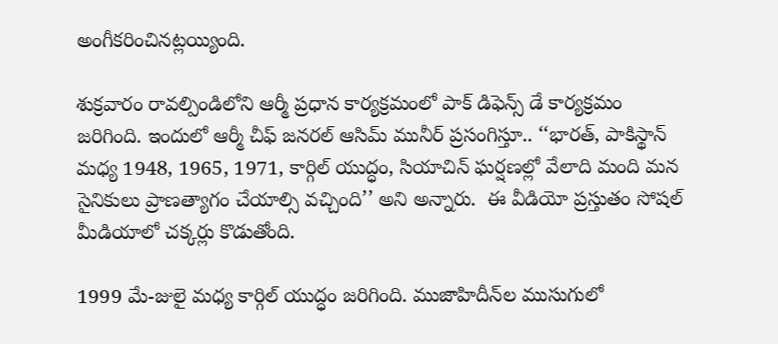అంగీకరించినట్లయ్యింది.

శుక్రవారం రావల్పిండిలోని ఆర్మీ ప్రధాన కార్యక్రమంలో పాక్‌ డిఫెన్స్‌ డే కార్యక్రమం జరిగింది. ఇందులో ఆర్మీ చీఫ్‌ జనరల్‌ ఆసిమ్‌ మునీర్‌ ప్రసంగిస్తూ.. ‘‘భారత్, పాకిస్థాన్‌ మధ్య 1948, 1965, 1971, కార్గిల్ యుద్ధం, సియాచిన్‌ ఘర్షణల్లో వేలాది మంది మన సైనికులు ప్రాణత్యాగం చేయాల్సి వచ్చింది’’ అని అన్నారు.  ఈ వీడియో ప్రస్తుతం సోషల్‌ మీడియాలో చక్కర్లు కొడుతోంది.

1999 మే-జులై మధ్య కార్గిల్‌ యుద్ధం జరిగింది. ముజాహిదీన్‌ల ముసుగులో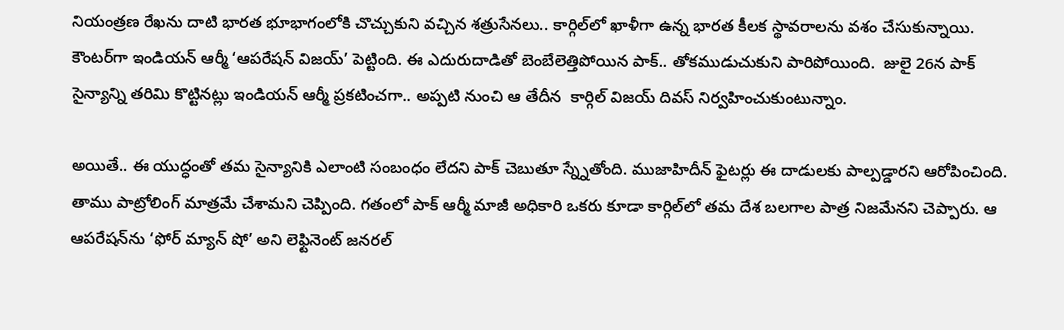నియంత్రణ రేఖను దాటి భారత భూభాగంలోకి చొచ్చుకుని వచ్చిన శత్రుసేనలు.. కార్గిల్‌లో ఖాళీగా ఉన్న భారత కీలక స్థావరాలను వశం చేసుకున్నాయి. కౌంటర్‌గా ఇండియన్‌ ఆర్మీ ‘ఆపరేషన్‌ విజయ్‌’ పెట్టింది. ఈ ఎదురుదాడితో బెంబేలెత్తిపోయిన పాక్‌.. తోకముడుచుకుని పారిపోయింది.  జులై 26న పాక్‌ సైన్యాన్ని తరిమి కొట్టినట్లు ఇండియన్‌ ఆర్మీ ప్రకటించగా.. అప్పటి నుంచి ఆ తేదీన  కార్గిల్‌ విజయ్‌ దివస్‌ నిర్వహించుకుంటున్నాం.

అయితే.. ఈ యుద్ధంతో తమ సైన్యానికి ఎలాంటి సంబంధం లేదని పాక్‌ చెబుతూ స్న్నేతోంది. ముజాహిదీన్‌ ఫైటర్లు ఈ దాడులకు పాల్పడ్డారని ఆరోపించింది. తాము పాట్రోలింగ్‌ మాత్రమే చేశామని చెప్పింది. గతంలో పాక్‌ ఆర్మీ మాజీ అధికారి ఒకరు కూడా కార్గిల్‌లో తమ దేశ బలగాల పాత్ర నిజమేనని చెప్పారు. ఆ ఆపరేషన్‌ను ‘ఫోర్‌ మ్యాన్‌ షో’ అని లెఫ్టినెంట్‌ జనరల్‌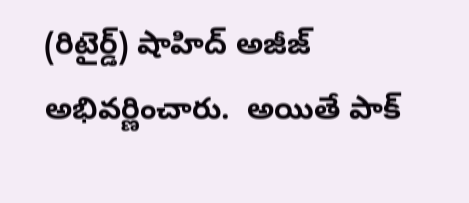(రిటైర్డ్‌) షాహిద్‌ అజీజ్‌ అభివర్ణించారు.  అయితే పాక్‌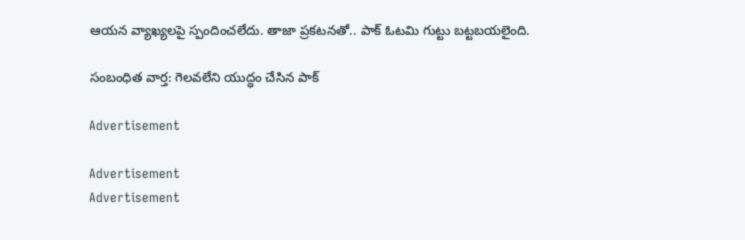ఆయన వ్యాఖ్యలపై స్పందించలేదు. తాజా ప్రకటనతో.. పాక్‌ ఓటమి గుట్టు బట్టబయలైంది.

సంబంధిత వార్త: గెలవలేని యుద్ధం చేసిన పాక్‌

Advertisement

Advertisement
Advertisement